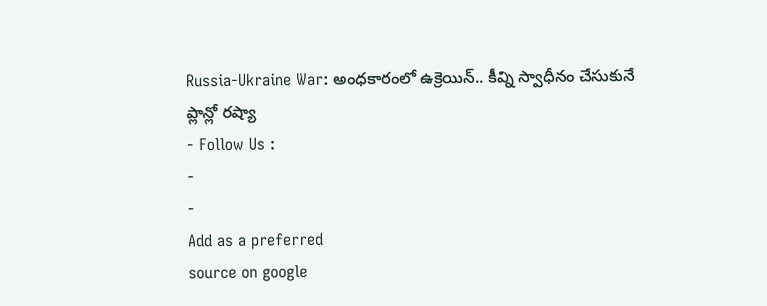Russia-Ukraine War: అంధకారంలో ఉక్రెయిన్.. కీవ్ని స్వాధీనం చేసుకునే ప్లాన్లో రష్యా
- Follow Us :
-
-
Add as a preferred
source on google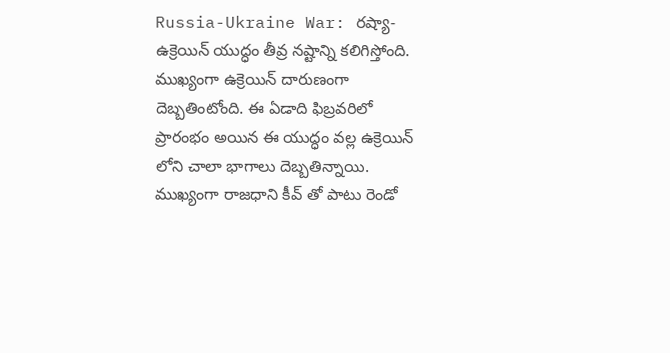Russia-Ukraine War: రష్యా-ఉక్రెయిన్ యుద్ధం తీవ్ర నష్టాన్ని కలిగిస్తోంది. ముఖ్యంగా ఉక్రెయిన్ దారుణంగా దెబ్బతింటోంది. ఈ ఏడాది ఫిబ్రవరిలో ప్రారంభం అయిన ఈ యుద్ధం వల్ల ఉక్రెయిన్ లోని చాలా భాగాలు దెబ్బతిన్నాయి. ముఖ్యంగా రాజధాని కీవ్ తో పాటు రెండో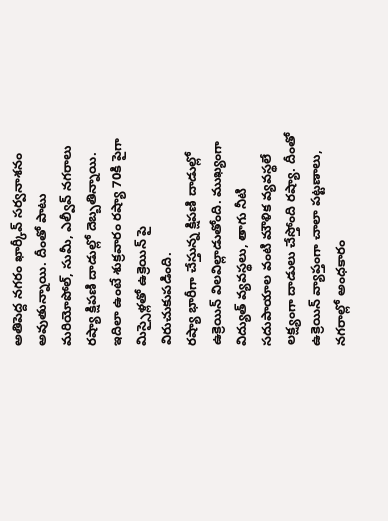అతిపెద్ద నగరం ఖార్కీవ్ సర్వనాశనం అవుతున్నాయి. దీంతో పాటు మరియోపోల్, సుమీ, ఎల్వీవ్ నగరాలు రష్యా క్షిపణి దాడుల్లో దెబ్బతిన్నాయి. ఇదిలా ఉంటే శుక్రవారం రష్యా 70కి పైగా మిస్సైళ్లతో ఉక్రెయిన్ పై విరుచుకుపడింది.
రష్యా భారీగా చేస్తున్న క్షిపణి దాడుల్లో ఉక్రెయిన్ విలవిల్లాడుతోంది. ముఖ్యంగా విద్యుత్ వ్యవస్థలు, తాగు నీటి సదుపాయాల వంటి మౌళిక వ్యవస్థలే లక్ష్యంగా దాడులు చేస్తోంది రష్యా. దీంతో ఉక్రెయిన్ వ్యాప్తంగా చాలా పట్టణాలు, నగరాల్లో అంధకారం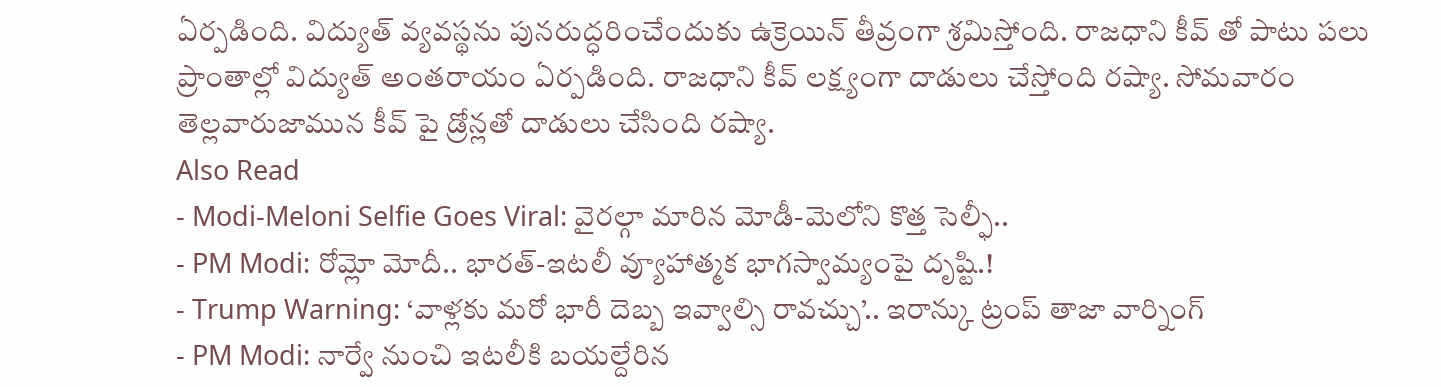ఏర్పడింది. విద్యుత్ వ్యవస్థను పునరుద్ధరించేందుకు ఉక్రెయిన్ తీవ్రంగా శ్రమిస్తోంది. రాజధాని కీవ్ తో పాటు పలు ప్రాంతాల్లో విద్యుత్ అంతరాయం ఏర్పడింది. రాజధాని కీవ్ లక్ష్యంగా దాడులు చేస్తోంది రష్యా. సోమవారం తెల్లవారుజామున కీవ్ పై డ్రోన్లతో దాడులు చేసింది రష్యా.
Also Read
- Modi-Meloni Selfie Goes Viral: వైరల్గా మారిన మోడీ-మెలోని కొత్త సెల్ఫీ..
- PM Modi: రోమ్లో మోదీ.. భారత్-ఇటలీ వ్యూహాత్మక భాగస్వామ్యంపై దృష్టి.!
- Trump Warning: ‘వాళ్లకు మరో భారీ దెబ్బ ఇవ్వాల్సి రావచ్చు’.. ఇరాన్కు ట్రంప్ తాజా వార్నింగ్
- PM Modi: నార్వే నుంచి ఇటలీకి బయల్దేరిన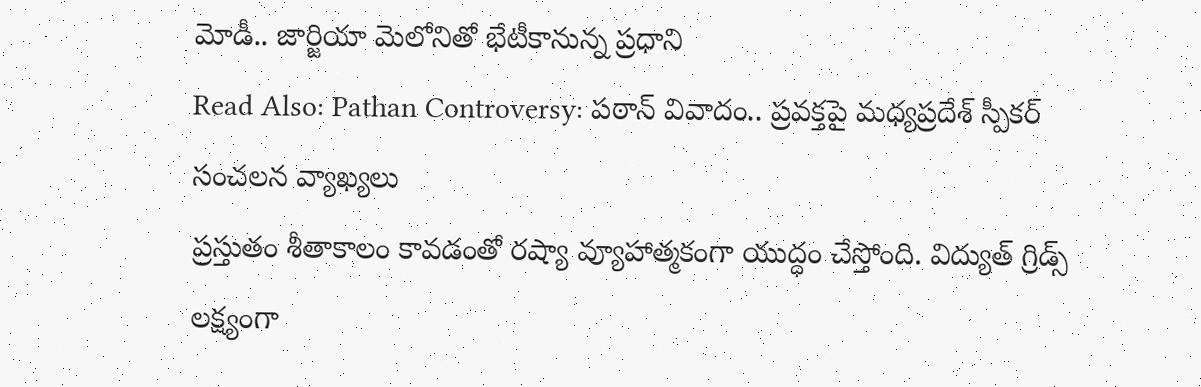మోడీ.. జార్జియా మెలోనితో భేటీకానున్న ప్రధాని
Read Also: Pathan Controversy: పఠాన్ వివాదం.. ప్రవక్తపై మధ్యప్రదేశ్ స్పీకర్ సంచలన వ్యాఖ్యలు
ప్రస్తుతం శీతాకాలం కావడంతో రష్యా వ్యూహాత్మకంగా యుద్ధం చేస్తోంది. విద్యుత్ గ్రిడ్స్ లక్ష్యంగా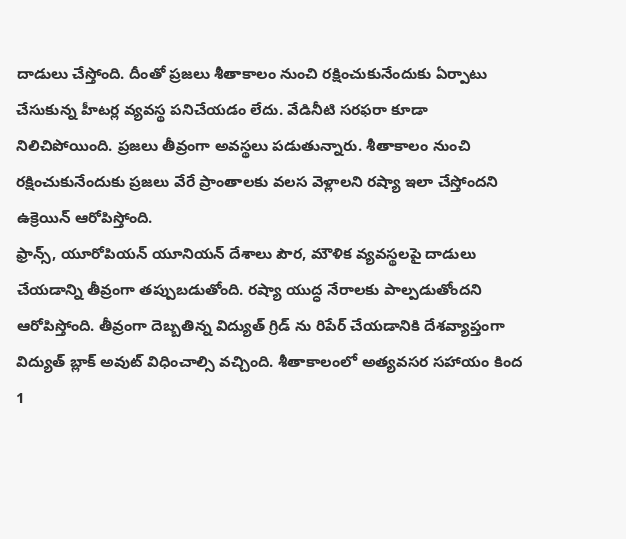దాడులు చేస్తోంది. దీంతో ప్రజలు శీతాకాలం నుంచి రక్షించుకునేందుకు ఏర్పాటు చేసుకున్న హీటర్ల వ్యవస్థ పనిచేయడం లేదు. వేడినీటి సరఫరా కూడా నిలిచిపోయింది. ప్రజలు తీవ్రంగా అవస్థలు పడుతున్నారు. శీతాకాలం నుంచి రక్షించుకునేందుకు ప్రజలు వేరే ప్రాంతాలకు వలస వెళ్లాలని రష్యా ఇలా చేస్తోందని ఉక్రెయిన్ ఆరోపిస్తోంది.
ఫ్రాన్స్, యూరోపియన్ యూనియన్ దేశాలు పౌర, మౌళిక వ్యవస్థలపై దాడులు చేయడాన్ని తీవ్రంగా తప్పుబడుతోంది. రష్యా యుద్ధ నేరాలకు పాల్పడుతోందని ఆరోపిస్తోంది. తీవ్రంగా దెబ్బతిన్న విద్యుత్ గ్రిడ్ ను రిపేర్ చేయడానికి దేశవ్యాప్తంగా విద్యుత్ బ్లాక్ అవుట్ విధించాల్సి వచ్చింది. శీతాకాలంలో అత్యవసర సహాయం కింద 1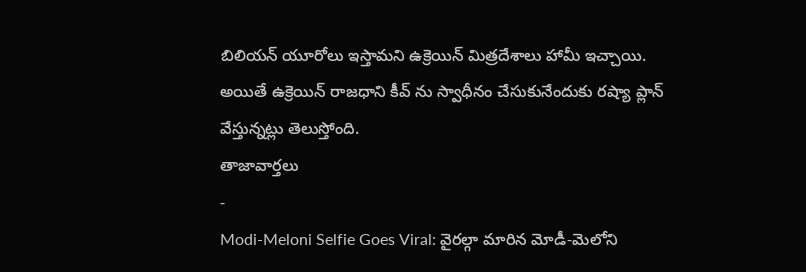బిలియన్ యూరోలు ఇస్తామని ఉక్రెయిన్ మిత్రదేశాలు హామీ ఇచ్చాయి. అయితే ఉక్రెయిన్ రాజధాని కీవ్ ను స్వాధీనం చేసుకునేందుకు రష్యా ప్లాన్ వేస్తున్నట్లు తెలుస్తోంది.
తాజావార్తలు
-
Modi-Meloni Selfie Goes Viral: వైరల్గా మారిన మోడీ-మెలోని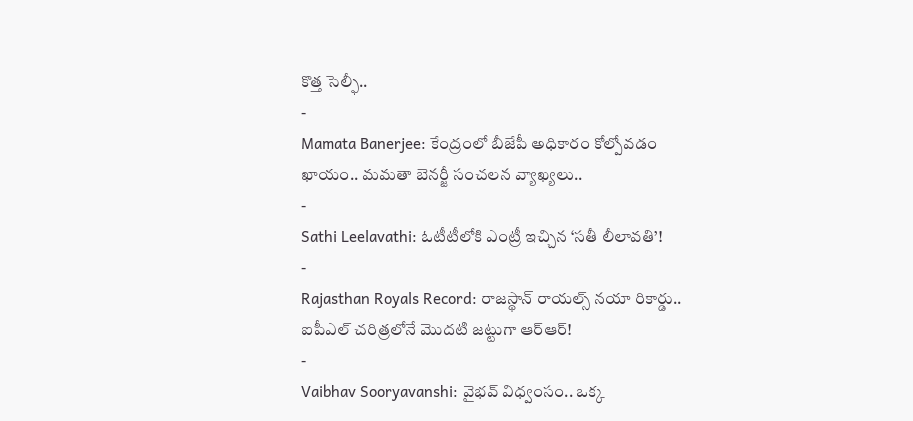కొత్త సెల్ఫీ..
-
Mamata Banerjee: కేంద్రంలో బీజేపీ అధికారం కోల్పోవడం ఖాయం.. మమతా బెనర్జీ సంచలన వ్యాఖ్యలు..
-
Sathi Leelavathi: ఓటీటీలోకి ఎంట్రీ ఇచ్చిన ‘సతీ లీలావతి’!
-
Rajasthan Royals Record: రాజస్థాన్ రాయల్స్ నయా రికార్డు.. ఐపీఎల్ చరిత్రలోనే మొదటి జట్టుగా ఆర్ఆర్!
-
Vaibhav Sooryavanshi: వైభవ్ విధ్వంసం.. ఒక్క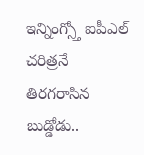ఇన్నింగ్స్తో ఐపీఎల్ చరిత్రనే తిరగరాసిన బుడ్డోడు..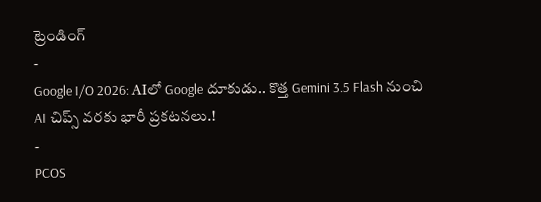ట్రెండింగ్
-
Google I/O 2026: AIలో Google దూకుడు.. కొత్త Gemini 3.5 Flash నుంచి AI చిప్స్ వరకు భారీ ప్రకటనలు.!
-
PCOS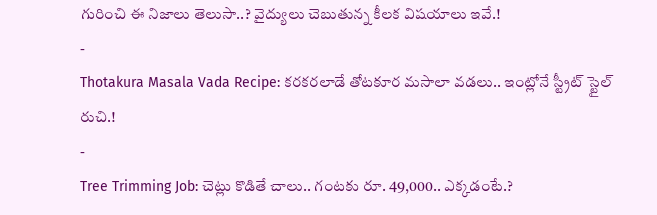గురించి ఈ నిజాలు తెలుసా..? వైద్యులు చెబుతున్న కీలక విషయాలు ఇవే.!
-
Thotakura Masala Vada Recipe: కరకరలాడే తోటకూర మసాలా వడలు.. ఇంట్లోనే స్ట్రీట్ స్టైల్ రుచి.!
-
Tree Trimming Job: చెట్లు కొడితే చాలు.. గంటకు రూ. 49,000.. ఎక్కడంటే.?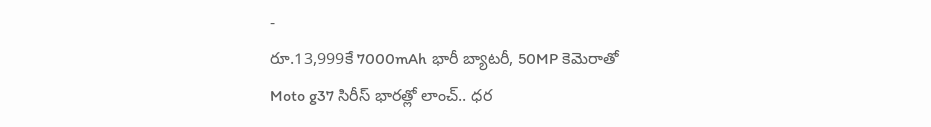-
రూ.13,999కే 7000mAh భారీ బ్యాటరీ, 50MP కెమెరాతో Moto g37 సిరీస్ భారత్లో లాంచ్.. ధర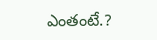ఎంతంటే.?